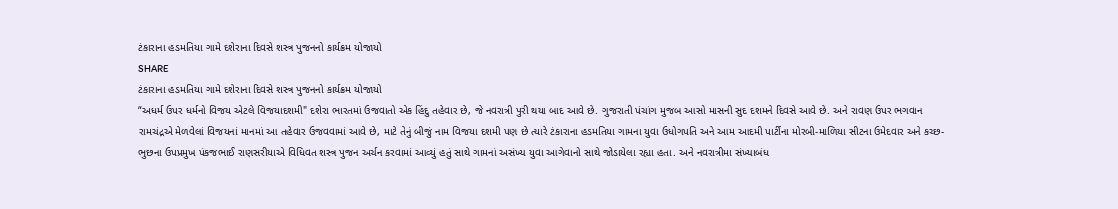ટંકારાના હડમતિયા ગામે દશેરાના દિવસે શસ્ત્ર પુજનનો કાર્યક્રમ યોજાયો
SHARE
ટંકારાના હડમતિયા ગામે દશેરાના દિવસે શસ્ત્ર પુજનનો કાર્યક્રમ યોજાયો
“અધર્મ ઉપર ધર્મનો વિજય એટલે વિજયાદશમી" દશેરા ભારતમાં ઉજવાતો એક હિંદુ તહેવાર છે, જે નવરાત્રી પુરી થયા બાદ આવે છે. ગુજરાતી પંચાંગ મુજબ આસો માસની સુદ દશમને દિવસે આવે છે. અને રાવણ ઉપર ભગવાન રામચંદ્રએ મેળવેલાં વિજયનાં માનમાં આ તહેવાર ઉજવવામાં આવે છે, માટે તેનું બીજું નામ વિજયા દશમી પણ છે ત્યારે ટંકારાના હડમતિયા ગામના યુવા ઉધોગપતિ અને આમ આદમી પાર્ટીના મોરબી-માળિયા સીટના ઉમેદવાર અને કચ્છ-ભુછના ઉપપ્રમુખ પંકજભાઈ રાણસરીયાએ વિધિવત શસ્ત્ર પુજન અર્ચન કરવામાં આવ્યું હતું સાથે ગામનાં અસંખ્ય યુવા આગેવાનો સાથે જોડાયેલા રહ્યા હતા. અને નવરાત્રીમા સંખ્યાબંધ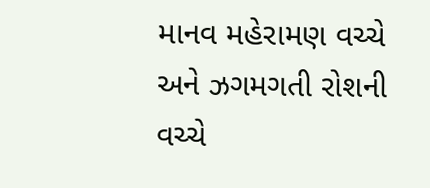માનવ મહેરામણ વચ્ચે અને ઝગમગતી રોશની વચ્ચે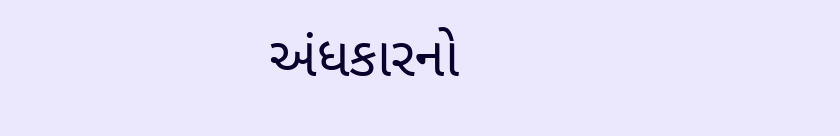અંધકારનો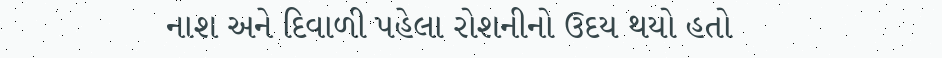નાશ અને દિવાળી પહેલા રોશનીનો ઉદય થયો હતો